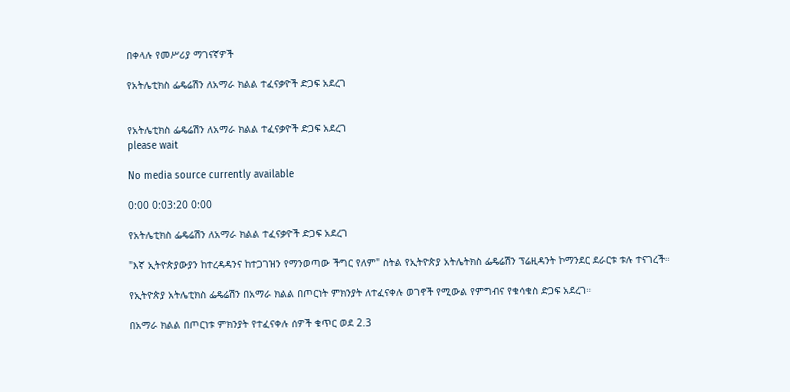በቀላሉ የመሥሪያ ማገናኛዎች

የአትሌቲክስ ፌዴሬሽን ለአማራ ክልል ተፈናቃዮች ድጋፍ አደረገ


የአትሌቲክስ ፌዴሬሽን ለአማራ ክልል ተፈናቃዮች ድጋፍ አደረገ
please wait

No media source currently available

0:00 0:03:20 0:00

የአትሌቲክስ ፌዴሬሽን ለአማራ ክልል ተፈናቃዮች ድጋፍ አደረገ

"እኛ ኢትዮጵያውያን ከተረዳዳንና ከተጋገዝን የማንወጣው ችግር የለም" ስትል የኢትዮጵያ አትሌትክስ ፌዴሬሽን ፕሬዚዳንት ኮማንደር ደራርቱ ቱሉ ተናገረች።

የኢትዮጵያ አትሌቲክስ ፌዴሬሽን በአማራ ክልል በጦርነት ምክንያት ለተፈናቀሉ ወገኖች የሚውል የምግብና የቁሳቁስ ድጋፍ አደረገ።

በአማራ ክልል በጦርነቱ ምክንያት የተፈናቀሉ ሰዎች ቁጥር ወደ 2.3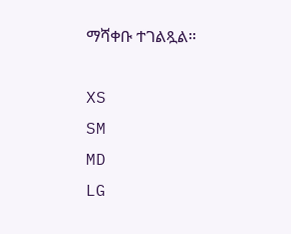ማሻቀቡ ተገልጿል።

XS
SM
MD
LG